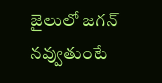జైలులో జగన్ నవ్వుతుంటే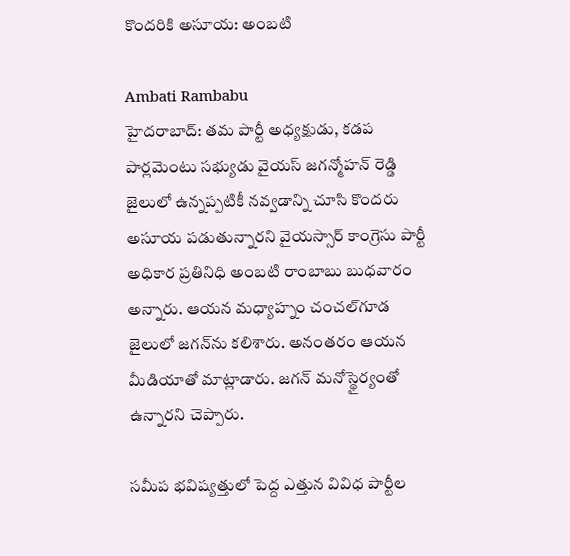కొందరికి అసూయ: అంబటి

Ambati Rambabu
హైదరాబాద్: తమ పార్టీ అధ్యక్షుడు, కడప పార్లమెంటు సభ్యుడు వైయస్ జగన్మోహన్ రెడ్డి జైలులో ఉన్నప్పటికీ నవ్వడాన్ని చూసి కొందరు అసూయ పడుతున్నారని వైయస్సార్ కాంగ్రెసు పార్టీ అధికార ప్రతినిధి అంబటి రాంబాబు బుధవారం అన్నారు. ఆయన మధ్యాహ్నం చంచల్‌గూడ జైలులో జగన్‌ను కలిశారు. అనంతరం ఆయన మీడియాతో మాట్లాడారు. జగన్ మనోస్థైర్యంతో ఉన్నారని చెప్పారు.

సమీప భవిష్యత్తులో పెద్ద ఎత్తున వివిధ పార్టీల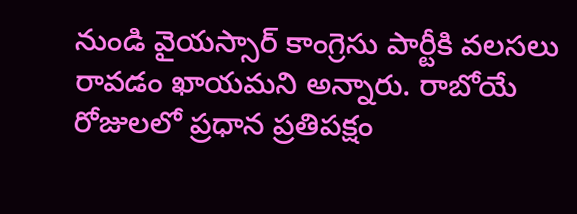నుండి వైయస్సార్ కాంగ్రెసు పార్టీకి వలసలు రావడం ఖాయమని అన్నారు. రాబోయే రోజులలో ప్రధాన ప్రతిపక్షం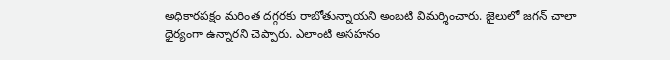అధికారపక్షం మరింత దగ్గరకు రాబోతున్నాయని అంబటి విమర్శించారు. జైలులో జగన్ చాలా ధైర్యంగా ఉన్నారని చెప్పారు. ఎలాంటి అసహనం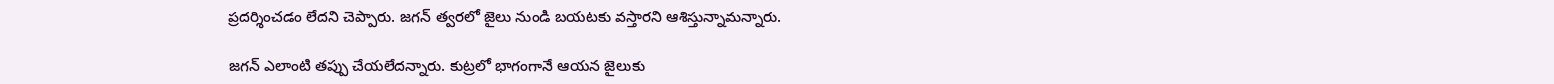ప్రదర్శించడం లేదని చెప్పారు. జగన్ త్వరలో జైలు నుండి బయటకు వస్తారని ఆశిస్తున్నామన్నారు.

జగన్ ఎలాంటి తప్పు చేయలేదన్నారు. కుట్రలో భాగంగానే ఆయన జైలుకు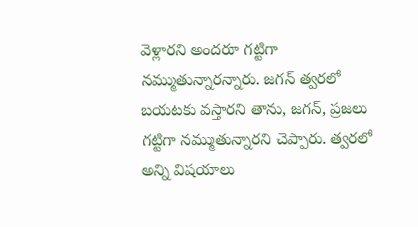వెళ్లారని అందరూ గట్టిగా నమ్ముతున్నారన్నారు. జగన్ త్వరలో బయటకు వస్తారని తాను, జగన్, ప్రజలు గట్టిగా నమ్ముతున్నారని చెప్పారు. త్వరలో అన్ని విషయాలు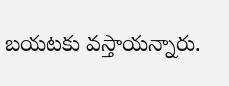బయటకు వస్తాయన్నారు.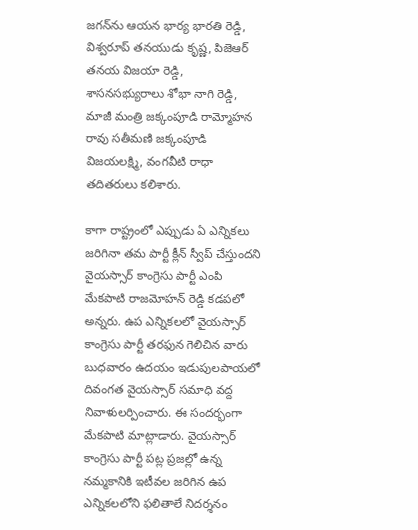జగన్‌ను ఆయన భార్య భారతి రెడ్డి, విశ్వరూప్ తనయుడు కృష్ణ, పిజెఆర్ తనయ విజయా రెడ్డి, శాసనసభ్యురాలు శోభా నాగి రెడ్డి, మాజీ మంత్రి జక్కంపూడి రామ్మోహన రావు సతీమణి జక్కంపూడి విజయలక్ష్మి, వంగవీటి రాధా తదితరులు కలిశారు.

కాగా రాష్ట్రంలో ఎప్పుడు ఏ ఎన్నికలు జరిగినా తమ పార్టీ క్లీన్ స్వీప్ చేస్తుందని వైయస్సార్ కాంగ్రెసు పార్టీ ఎంపి మేకపాటి రాజమోహన్ రెడ్డి కడపలో అన్నరు. ఉప ఎన్నికలలో వైయస్సార్ కాంగ్రెసు పార్టీ తరఫున గెలిచిన వారు బుధవారం ఉదయం ఇడుపులపాయలో దివంగత వైయస్సార్ సమాధి వద్ద నివాళులర్పించారు. ఈ సందర్భంగా మేకపాటి మాట్లాడారు. వైయస్సార్ కాంగ్రెసు పార్టీ పట్ల ప్రజల్లో ఉన్న నమ్మకానికి ఇటీవల జరిగిన ఉప ఎన్నికలలోని ఫలితాలే నిదర్శనం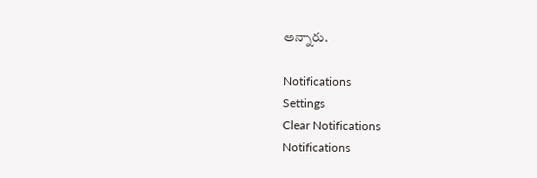అన్నారు.

Notifications
Settings
Clear Notifications
Notifications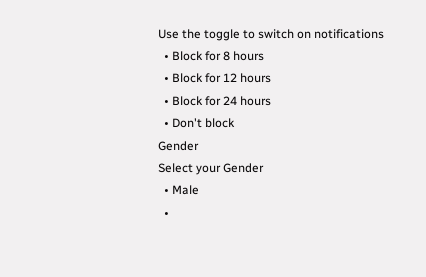Use the toggle to switch on notifications
  • Block for 8 hours
  • Block for 12 hours
  • Block for 24 hours
  • Don't block
Gender
Select your Gender
  • Male
  •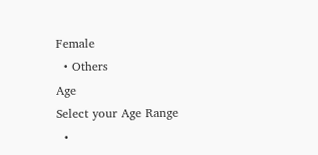Female
  • Others
Age
Select your Age Range
  •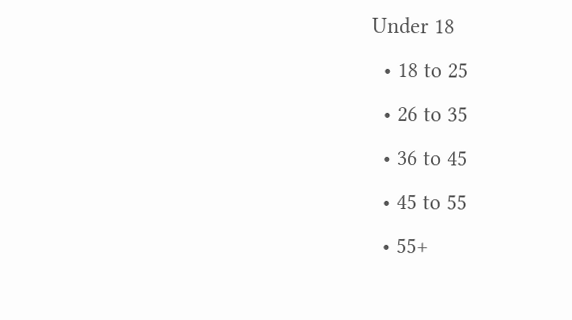Under 18
  • 18 to 25
  • 26 to 35
  • 36 to 45
  • 45 to 55
  • 55+